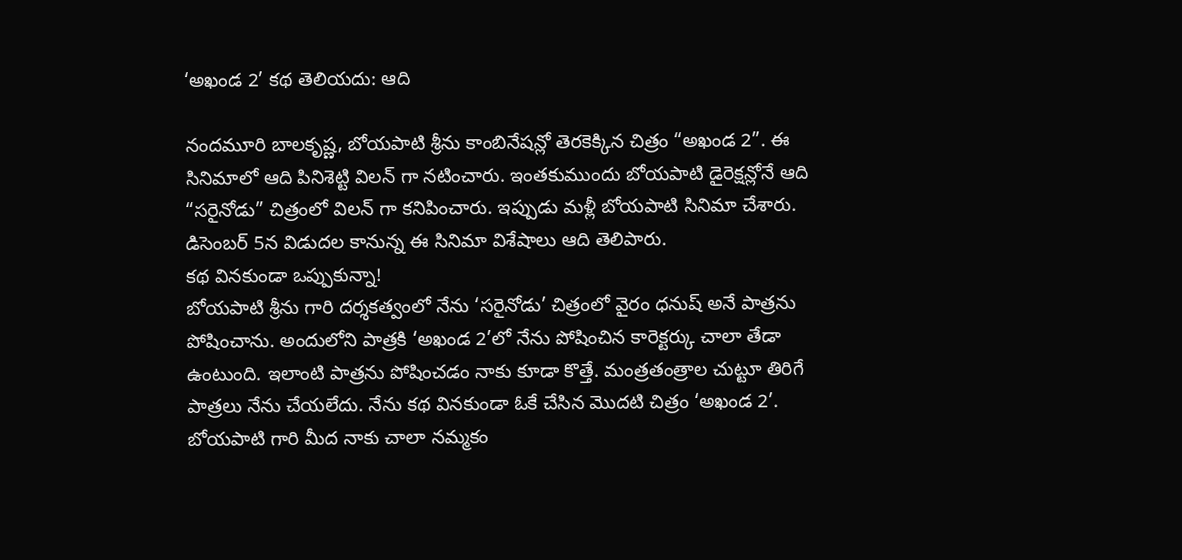‘అఖండ 2’ కథ తెలియదు: ఆది

నందమూరి బాలకృష్ణ, బోయపాటి శ్రీను కాంబినేషన్లో తెరకెక్కిన చిత్రం “అఖండ 2”. ఈ సినిమాలో ఆది పినిశెట్టి విలన్ గా నటించారు. ఇంతకుముందు బోయపాటి డైరెక్షన్లోనే ఆది “సరైనోడు” చిత్రంలో విలన్ గా కనిపించారు. ఇప్పుడు మళ్లీ బోయపాటి సినిమా చేశారు. డిసెంబర్ 5న విడుదల కానున్న ఈ సినిమా విశేషాలు ఆది తెలిపారు.
కథ వినకుండా ఒప్పుకున్నా!
బోయపాటి శ్రీను గారి దర్శకత్వంలో నేను ‘సరైనోడు’ చిత్రంలో వైరం ధనుష్ అనే పాత్రను పోషించాను. అందులోని పాత్రకి ‘అఖండ 2’లో నేను పోషించిన కారెక్టర్కు చాలా తేడా ఉంటుంది. ఇలాంటి పాత్రను పోషించడం నాకు కూడా కొత్తే. మంత్రతంత్రాల చుట్టూ తిరిగే పాత్రలు నేను చేయలేదు. నేను కథ వినకుండా ఓకే చేసిన మొదటి చిత్రం ‘అఖండ 2’. బోయపాటి గారి మీద నాకు చాలా నమ్మకం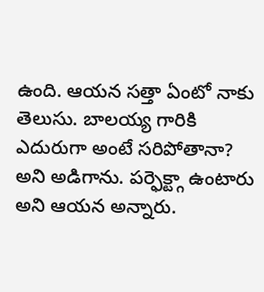ఉంది. ఆయన సత్తా ఏంటో నాకు తెలుసు. బాలయ్య గారికి ఎదురుగా అంటే సరిపోతానా? అని అడిగాను. పర్ఫెక్ట్గా ఉంటారు అని ఆయన అన్నారు.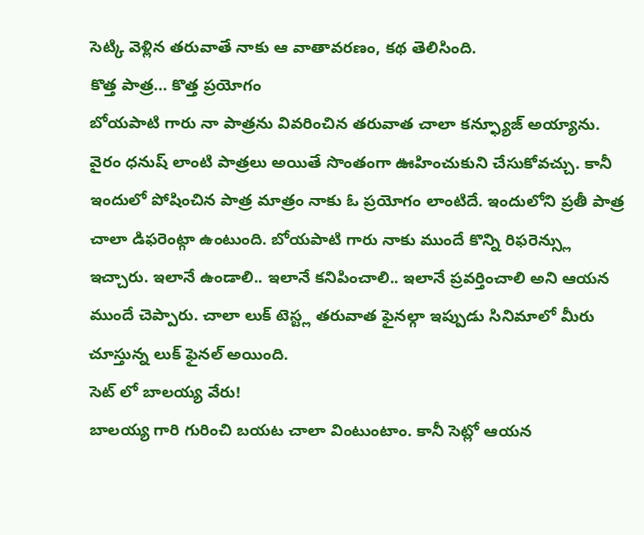సెట్కి వెళ్లిన తరువాతే నాకు ఆ వాతావరణం, కథ తెలిసింది.
కొత్త పాత్ర… కొత్త ప్రయోగం
బోయపాటి గారు నా పాత్రను వివరించిన తరువాత చాలా కన్ఫ్యూజ్ అయ్యాను. వైరం ధనుష్ లాంటి పాత్రలు అయితే సొంతంగా ఊహించుకుని చేసుకోవచ్చు. కానీ ఇందులో పోషించిన పాత్ర మాత్రం నాకు ఓ ప్రయోగం లాంటిదే. ఇందులోని ప్రతీ పాత్ర చాలా డిఫరెంట్గా ఉంటుంది. బోయపాటి గారు నాకు ముందే కొన్ని రిఫరెన్స్లు ఇచ్చారు. ఇలానే ఉండాలి.. ఇలానే కనిపించాలి.. ఇలానే ప్రవర్తించాలి అని ఆయన ముందే చెప్పారు. చాలా లుక్ టెస్ట్ల తరువాత ఫైనల్గా ఇప్పుడు సినిమాలో మీరు చూస్తున్న లుక్ ఫైనల్ అయింది.
సెట్ లో బాలయ్య వేరు!
బాలయ్య గారి గురించి బయట చాలా వింటుంటాం. కానీ సెట్లో ఆయన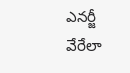ఎనర్జీ వేరేలా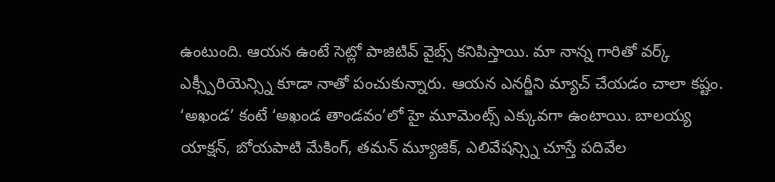ఉంటుంది. ఆయన ఉంటే సెట్లో పాజిటివ్ వైబ్స్ కనిపిస్తాయి. మా నాన్న గారితో వర్క్ ఎక్స్పీరియెన్స్ని కూడా నాతో పంచుకున్నారు. ఆయన ఎనర్జీని మ్యాచ్ చేయడం చాలా కష్టం.
‘అఖండ’ కంటే ‘అఖండ తాండవం’లో హై మూమెంట్స్ ఎక్కువగా ఉంటాయి. బాలయ్య యాక్షన్, బోయపాటి మేకింగ్, తమన్ మ్యూజిక్, ఎలివేషన్స్ని చూస్తే పదివేల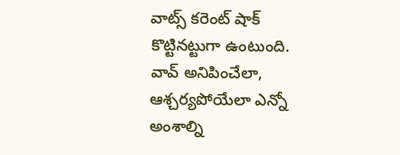వాట్స్ కరెంట్ షాక్ కొట్టినట్టుగా ఉంటుంది. వావ్ అనిపించేలా, ఆశ్చర్యపోయేలా ఎన్నో అంశాల్ని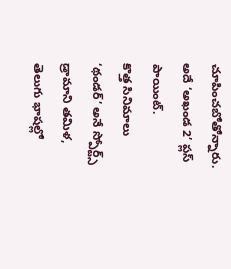చూపించబోతోన్నారు. అదే ‘అఖండ 2’ ప్లస్ పాయింట్.
కొత్త సినిమాలు
‘థండర్’ అనే స్పోర్ట్స్ డ్రామాని తమిళ, తెలుగు భాషల్లో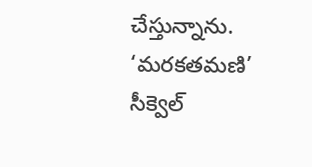చేస్తున్నాను. ‘మరకతమణి’ సీక్వెల్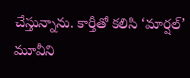చేస్తున్నాను. కార్తీతో కలిసి ‘మార్షల్’ మూవీని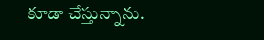కూడా చేస్తున్నాను.